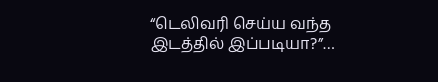“டெலிவரி செய்ய வந்த இடத்தில் இப்படியா?”…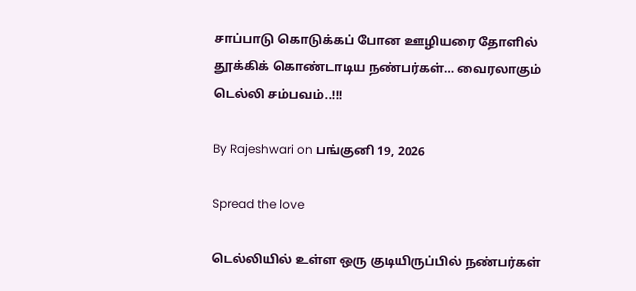சாப்பாடு கொடுக்கப் போன ஊழியரை தோளில் தூக்கிக் கொண்டாடிய நண்பர்கள்… வைரலாகும் டெல்லி சம்பவம்..!!!

By Rajeshwari on பங்குனி 19, 2026

Spread the love

டெல்லியில் உள்ள ஒரு குடியிருப்பில் நண்பர்கள்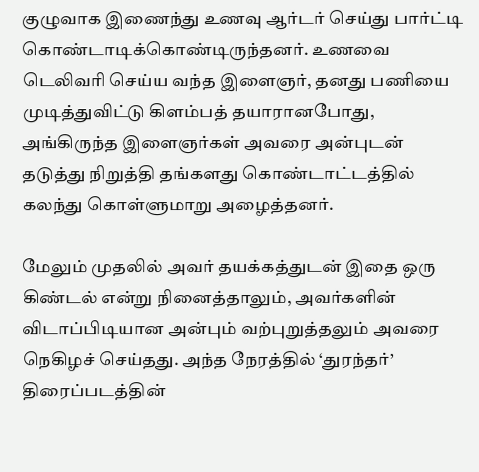குழுவாக இணைந்து உணவு ஆர்டர் செய்து பார்ட்டி கொண்டாடிக்கொண்டிருந்தனர். உணவை டெலிவரி செய்ய வந்த இளைஞர், தனது பணியை முடித்துவிட்டு கிளம்பத் தயாரானபோது, அங்கிருந்த இளைஞர்கள் அவரை அன்புடன் தடுத்து நிறுத்தி தங்களது கொண்டாட்டத்தில் கலந்து கொள்ளுமாறு அழைத்தனர்.

மேலும் முதலில் அவர் தயக்கத்துடன் இதை ஒரு கிண்டல் என்று நினைத்தாலும், அவர்களின் விடாப்பிடியான அன்பும் வற்புறுத்தலும் அவரை நெகிழச் செய்தது. அந்த நேரத்தில் ‘துரந்தர்’ திரைப்படத்தின்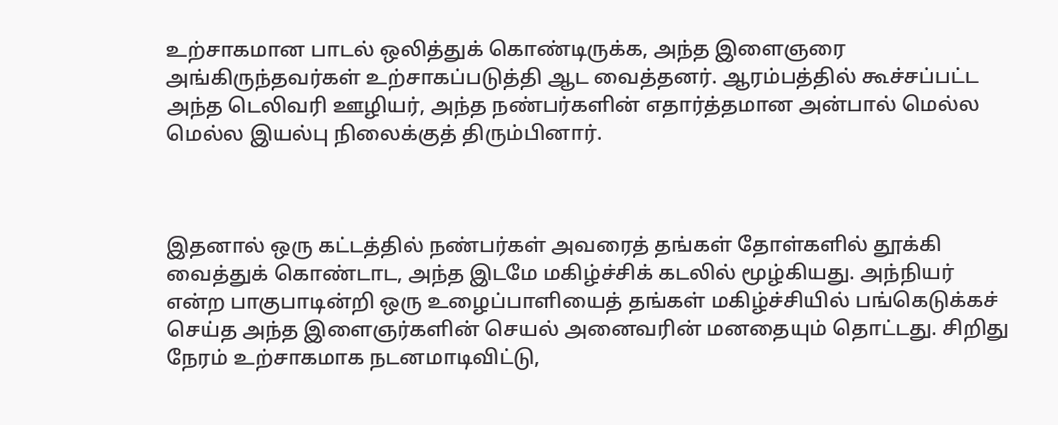உற்சாகமான பாடல் ஒலித்துக் கொண்டிருக்க, அந்த இளைஞரை அங்கிருந்தவர்கள் உற்சாகப்படுத்தி ஆட வைத்தனர். ஆரம்பத்தில் கூச்சப்பட்ட அந்த டெலிவரி ஊழியர், அந்த நண்பர்களின் எதார்த்தமான அன்பால் மெல்ல மெல்ல இயல்பு நிலைக்குத் திரும்பினார்.



இதனால் ஒரு கட்டத்தில் நண்பர்கள் அவரைத் தங்கள் தோள்களில் தூக்கி வைத்துக் கொண்டாட, அந்த இடமே மகிழ்ச்சிக் கடலில் மூழ்கியது. அந்நியர் என்ற பாகுபாடின்றி ஒரு உழைப்பாளியைத் தங்கள் மகிழ்ச்சியில் பங்கெடுக்கச் செய்த அந்த இளைஞர்களின் செயல் அனைவரின் மனதையும் தொட்டது. சிறிது நேரம் உற்சாகமாக நடனமாடிவிட்டு,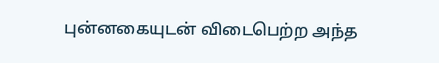புன்னகையுடன் விடைபெற்ற அந்த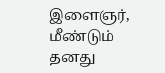இளைஞர், மீண்டும் தனது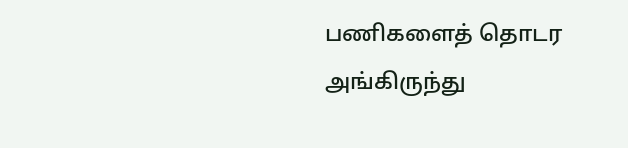பணிகளைத் தொடர அங்கிருந்து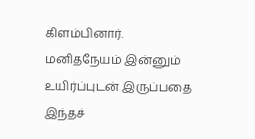கிளம்பினார். மனிதநேயம் இன்னும் உயிர்ப்புடன் இருப்பதை இந்தச்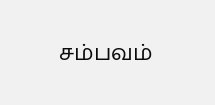சம்பவம்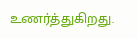உணர்த்துகிறது.